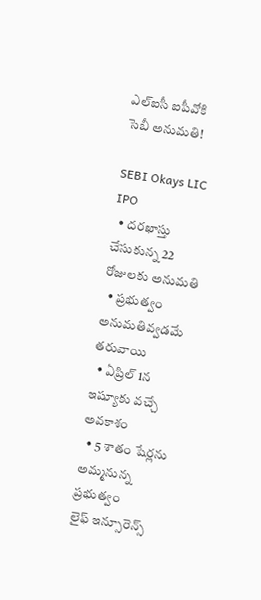ఎల్ఐసీ ఐపీవోకి సెబీ అనుమతి!

SEBI Okays LIC IPO
  • దరఖాస్తు చేసుకున్న 22 రోజులకు అనుమతి
  • ప్రభుత్వం అనుమతివ్వడమే తరువాయి
  • ఏప్రిల్ 1న ఇష్యూకు వచ్చే అవకాశం
  • 5 శాతం షేర్లను అమ్మనున్న ప్రభుత్వం
లైఫ్ ఇన్సూరెన్స్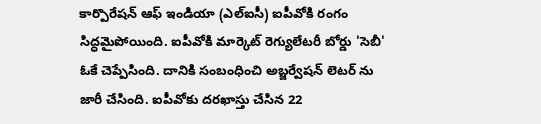కార్పొరేషన్ ఆఫ్ ఇండియా (ఎల్ఐసీ) ఐపీవోకి రంగం సిద్ధమైపోయింది. ఐపీవోకి మార్కెట్ రెగ్యులేటరీ బోర్డు 'సెబీ' ఓకే చెప్పేసింది. దానికి సంబంధించి అబ్జర్వేషన్ లెటర్ ను జారీ చేసింది. ఐపీవోకు దరఖాస్తు చేసిన 22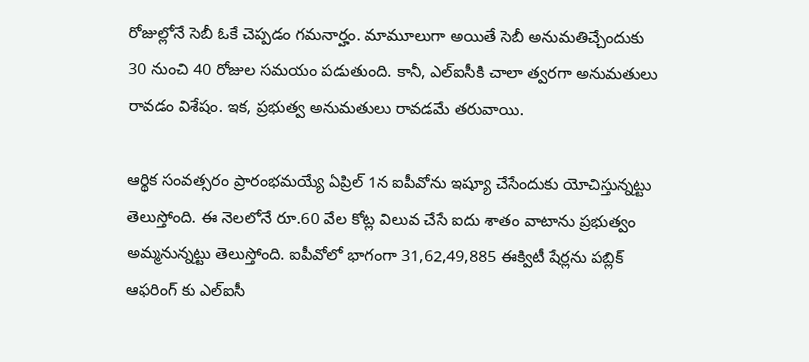రోజుల్లోనే సెబీ ఓకే చెప్పడం గమనార్హం. మామూలుగా అయితే సెబీ అనుమతిచ్చేందుకు 30 నుంచి 40 రోజుల సమయం పడుతుంది. కానీ, ఎల్ఐసీకి చాలా త్వరగా అనుమతులు రావడం విశేషం. ఇక, ప్రభుత్వ అనుమతులు రావడమే తరువాయి.

ఆర్థిక సంవత్సరం ప్రారంభమయ్యే ఏప్రిల్ 1న ఐపీవోను ఇష్యూ చేసేందుకు యోచిస్తున్నట్టు తెలుస్తోంది. ఈ నెలలోనే రూ.60 వేల కోట్ల విలువ చేసే ఐదు శాతం వాటాను ప్రభుత్వం అమ్మనున్నట్టు తెలుస్తోంది. ఐపీవోలో భాగంగా 31,62,49,885 ఈక్విటీ షేర్లను పబ్లిక్ ఆఫరింగ్ కు ఎల్ఐసీ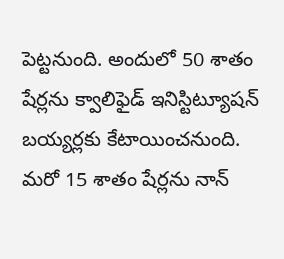పెట్టనుంది. అందులో 50 శాతం షేర్లను క్వాలిఫైడ్ ఇనిస్టిట్యూషన్ బయ్యర్లకు కేటాయించనుంది. మరో 15 శాతం షేర్లను నాన్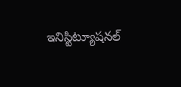ఇనిస్టిట్యూషనల్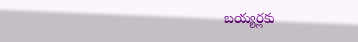బయ్యర్లకు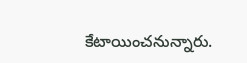కేటాయించనున్నారు.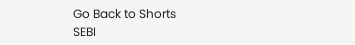Go Back to Shorts
SEBI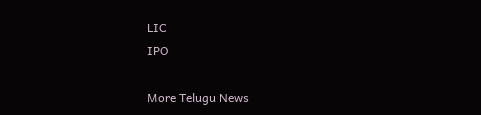LIC
IPO

More Telugu News